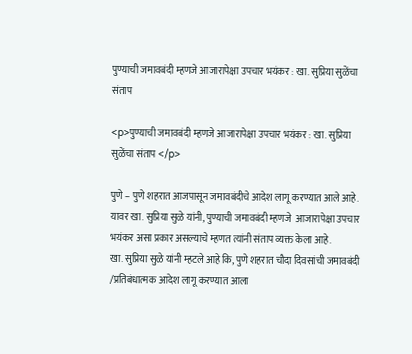पुण्याची जमावबंदी म्हणजे आजारापेक्षा उपचार भयंकर : खा. सुप्रिया सुळेंचा संताप

<p>पुण्याची जमावबंदी म्हणजे आजारापेक्षा उपचार भयंकर : खा. सुप्रिया सुळेंचा संताप </p>

पुणे – पुणे शहरात आजपासून जमावबंदीचे आदेश लागू करण्यात आले आहे. यावर खा. सुप्रिया सुळे यांनी, पुण्याची जमावबंदी म्हणजे  आजारापेक्षा उपचार भयंकर असा प्रकार असल्याचे म्हणत त्यांनी संताप व्यक्त केला आहे.
खा. सुप्रिया सुळे यांनी म्हटले आहे कि, पुणे शहरात चौदा दिवसांची जमावबंदी /प्रतिबंधात्मक आदेश लागू करण्यात आला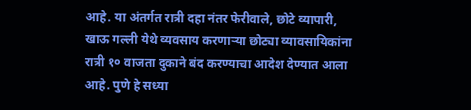आहे. या अंतर्गत रात्री दहा नंतर फेरीवाले, छोटे व्यापारी, खाऊ गल्ली येथे व्यवसाय करणाऱ्या छोट्या व्यावसायिकांना रात्री १० वाजता दुकाने बंद करण्याचा आदेश देण्यात आला आहे. पुणे हे सध्या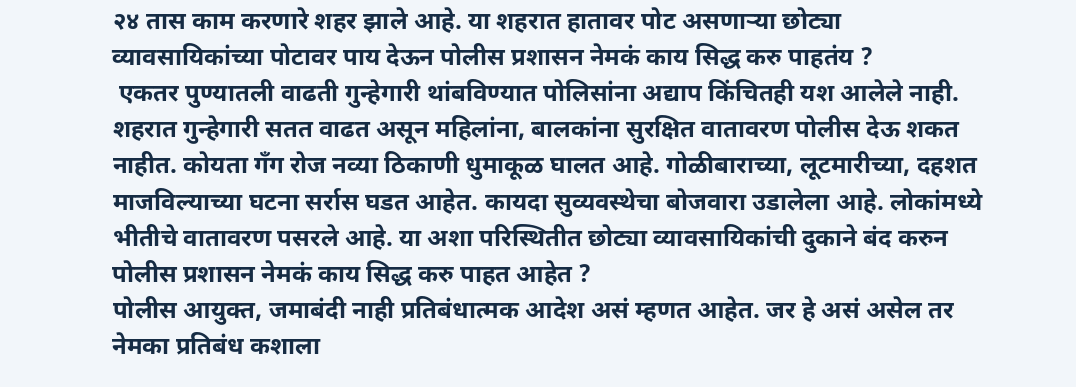२४ तास काम करणारे शहर झाले आहे. या शहरात हातावर पोट असणाऱ्या छोट्या व्यावसायिकांच्या पोटावर पाय देऊन पोलीस प्रशासन नेमकं काय सिद्ध करु पाहतंय ?
 एकतर पुण्यातली वाढती गुन्हेगारी थांबविण्यात पोलिसांना अद्याप किंचितही यश आलेले नाही. शहरात गुन्हेगारी सतत वाढत असून महिलांना, बालकांना सुरक्षित वातावरण पोलीस देऊ शकत नाहीत. कोयता गँग रोज नव्या ठिकाणी धुमाकूळ घालत आहे. गोळीबाराच्या, लूटमारीच्या, दहशत माजविल्याच्या घटना सर्रास घडत आहेत. कायदा सुव्यवस्थेचा बोजवारा उडालेला आहे. लोकांमध्ये भीतीचे वातावरण पसरले आहे. या अशा परिस्थितीत छोट्या व्यावसायिकांची दुकाने बंद करुन पोलीस प्रशासन नेमकं काय सिद्ध करु पाहत आहेत ?
पोलीस आयुक्त, जमाबंदी नाही प्रतिबंधात्मक आदेश असं म्हणत आहेत. जर हे असं असेल तर नेमका प्रतिबंध कशाला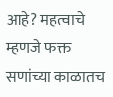आहे? महत्वाचे म्हणजे फक्त सणांच्या काळातच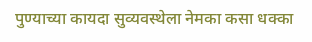पुण्याच्या कायदा सुव्यवस्थेला नेमका कसा धक्का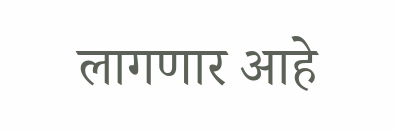लागणार आहे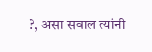?, असा सवाल त्यांनी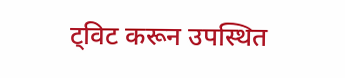ट्विट करून उपस्थित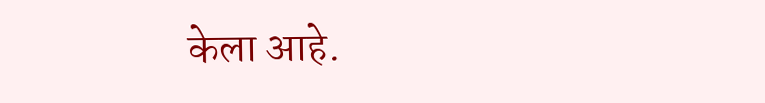केला आहे.